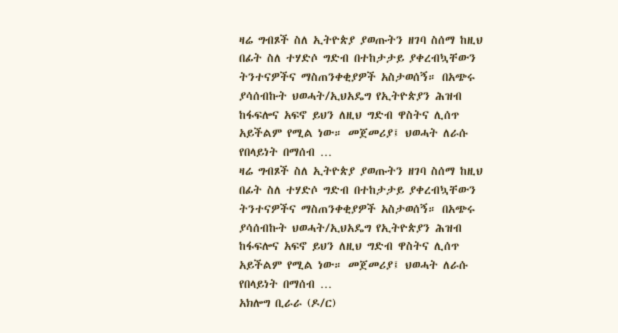ዛሬ ግብጾች ስለ ኢትዮጵያ ያወጡትን ዘገባ ስሰማ ከዚህ በፊት ስለ ተሃድሶ ግድብ በተከታታይ ያቀረብኳቸውን ትንተናዎችና ማስጠንቀቂያዎች አስታወሰኝ። በአጭሩ ያሳሰብኩት ህወሓት/ኢህአዴግ የኢትዮጵያን ሕዝብ ከፋፍሎና አፍኖ ይህን ለዚህ ግድብ ዋስትና ሊሰጥ አይችልም የሚል ነው። መጀመሪያ፤ ህወሓት ለራሱ የበላይነት በማሰብ …
ዛሬ ግብጾች ስለ ኢትዮጵያ ያወጡትን ዘገባ ስሰማ ከዚህ በፊት ስለ ተሃድሶ ግድብ በተከታታይ ያቀረብኳቸውን ትንተናዎችና ማስጠንቀቂያዎች አስታወሰኝ። በአጭሩ ያሳሰብኩት ህወሓት/ኢህአዴግ የኢትዮጵያን ሕዝብ ከፋፍሎና አፍኖ ይህን ለዚህ ግድብ ዋስትና ሊሰጥ አይችልም የሚል ነው። መጀመሪያ፤ ህወሓት ለራሱ የበላይነት በማሰብ …
አክሎግ ቢራራ (ዶ/ር)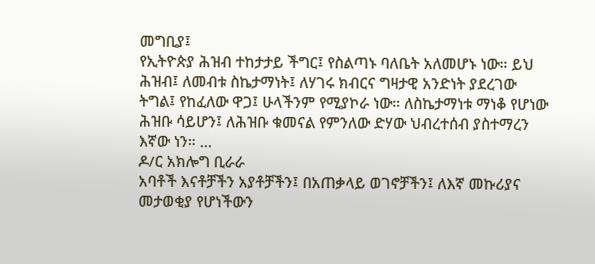መግቢያ፤
የኢትዮጵያ ሕዝብ ተከታታይ ችግር፤ የስልጣኑ ባለቤት አለመሆኑ ነው። ይህ ሕዝብ፤ ለመብቱ ስኬታማነት፤ ለሃገሩ ክብርና ግዛታዊ አንድነት ያደረገው ትግል፤ የከፈለው ዋጋ፤ ሁላችንም የሚያኮራ ነው። ለስኬታማነቱ ማነቆ የሆነው ሕዝቡ ሳይሆን፤ ለሕዝቡ ቁመናል የምንለው ድሃው ህብረተሰብ ያስተማረን እኛው ነን። …
ዶ/ር አክሎግ ቢራራ
አባቶች እናቶቻችን አያቶቻችን፤ በአጠቃላይ ወገኖቻችን፤ ለእኛ መኩሪያና መታወቂያ የሆነችውን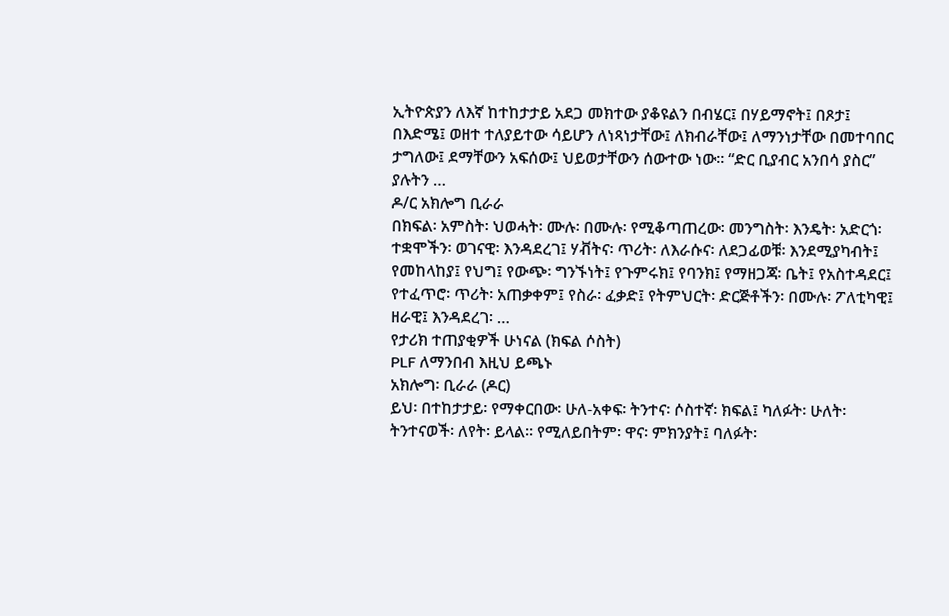ኢትዮጵያን ለእኛ ከተከታታይ አደጋ መክተው ያቆዩልን በብሄር፤ በሃይማኖት፤ በጾታ፤ በእድሜ፤ ወዘተ ተለያይተው ሳይሆን ለነጻነታቸው፤ ለክብራቸው፤ ለማንነታቸው በመተባበር ታግለው፤ ደማቸውን አፍሰው፤ ህይወታቸውን ሰውተው ነው። “ድር ቢያብር አንበሳ ያስር” ያሉትን …
ዶ/ር አክሎግ ቢራራ
በክፍል፡ አምስት፡ ህወሓት፡ ሙሉ፡ በሙሉ፡ የሚቆጣጠረው፡ መንግስት፡ እንዴት፡ አድርጎ፡ ተቋሞችን፡ ወገናዊ፡ እንዳደረገ፤ ሃቭትና፡ ጥሪት፡ ለእራሱና፡ ለደጋፊወቹ፡ እንደሚያካብት፤ የመከላከያ፤ የህግ፤ የውጭ፡ ግንኙነት፤ የጉምሩክ፤ የባንክ፤ የማዘጋጃ፡ ቤት፤ የአስተዳደር፤ የተፈጥሮ፡ ጥሪት፡ አጠቃቀም፤ የስራ፡ ፈቃድ፤ የትምህርት፡ ድርጅቶችን፡ በሙሉ፡ ፖለቲካዊ፤ ዘራዊ፤ እንዳደረገ፡ …
የታሪክ ተጠያቂዎች ሁነናል (ክፍል ሶስት)
PLF ለማንበብ እዚህ ይጫኑ
አክሎግ፡ ቢራራ (ዶር)
ይህ፡ በተከታታይ፡ የማቀርበው፡ ሁለ-አቀፍ፡ ትንተና፡ ሶስተኛ፡ ክፍል፤ ካለፉት፡ ሁለት፡ ትንተናወች፡ ለየት፡ ይላል። የሚለይበትም፡ ዋና፡ ምክንያት፤ ባለፉት፡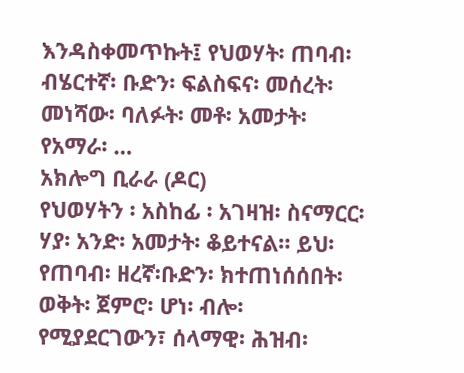እንዳስቀመጥኩት፤ የህወሃት፡ ጠባብ፡ ብሄርተኛ፡ ቡድን፡ ፍልስፍና፡ መሰረት፡ መነሻው፡ ባለፉት፡ መቶ፡ አመታት፡ የአማራ፡ …
አክሎግ ቢራራ (ዶር)
የህወሃትን ፡ አስከፊ ፡ አገዛዝ፡ ስናማርር፡ ሃያ፡ አንድ፡ አመታት፡ ቆይተናል። ይህ፡ የጠባብ፡ ዘረኛ፡ቡድን፡ ክተጠነሰሰበት፡ ወቅት፡ ጀምሮ፡ ሆነ፡ ብሎ፡ የሚያደርገውን፣ ሰላማዊ፡ ሕዝብ፡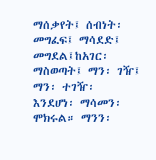ማሰቃየት፤ ሰብነት፡መግፈፍ፤ ማሳደድ፤ መግደል፤ከአገር፡ ማስወጣት፤ ማን፡ ገዥ፤ ማን፡ ተገዥ፡ እንደሆነ፡ ማሳመን፡ ሞክሩል። ማንን፡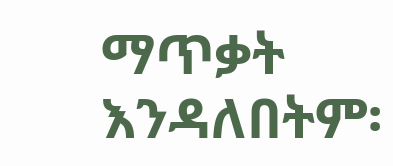ማጥቃት እንዳለበትም፡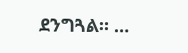ደንግጓል። …